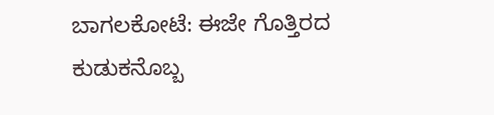ಬಾಗಲಕೋಟೆ: ಈಜೇ ಗೊತ್ತಿರದ ಕುಡುಕನೊಬ್ಬ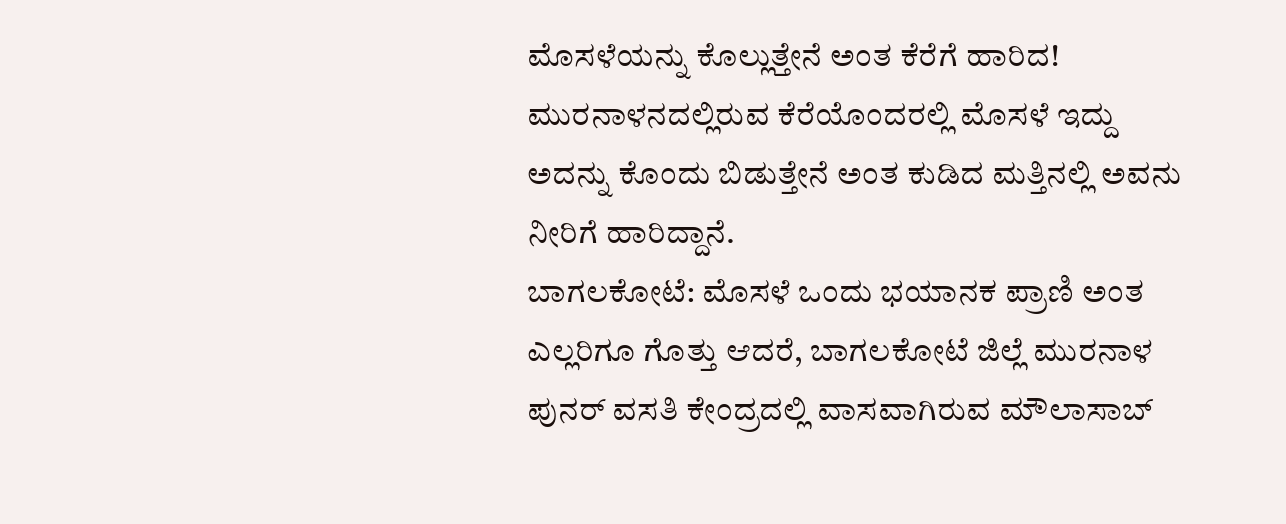ಮೊಸಳೆಯನ್ನು ಕೊಲ್ಲುತ್ತೇನೆ ಅಂತ ಕೆರೆಗೆ ಹಾರಿದ!
ಮುರನಾಳನದಲ್ಲಿರುವ ಕೆರೆಯೊಂದರಲ್ಲಿ ಮೊಸಳೆ ಇದ್ದು ಅದನ್ನು ಕೊಂದು ಬಿಡುತ್ತೇನೆ ಅಂತ ಕುಡಿದ ಮತ್ತಿನಲ್ಲಿ ಅವನು ನೀರಿಗೆ ಹಾರಿದ್ದಾನೆ.
ಬಾಗಲಕೋಟೆ: ಮೊಸಳೆ ಒಂದು ಭಯಾನಕ ಪ್ರಾಣಿ ಅಂತ ಎಲ್ಲರಿಗೂ ಗೊತ್ತು ಆದರೆ, ಬಾಗಲಕೋಟೆ ಜಿಲ್ಲೆ ಮುರನಾಳ ಪುನರ್ ವಸತಿ ಕೇಂದ್ರದಲ್ಲಿ ವಾಸವಾಗಿರುವ ಮೌಲಾಸಾಬ್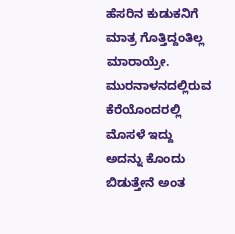ಹೆಸರಿನ ಕುಡುಕನಿಗೆ ಮಾತ್ರ ಗೊತ್ತಿದ್ದಂತಿಲ್ಲ ಮಾರಾಯ್ರೇ. ಮುರನಾಳನದಲ್ಲಿರುವ ಕೆರೆಯೊಂದರಲ್ಲಿ ಮೊಸಳೆ ಇದ್ದು ಅದನ್ನು ಕೊಂದು ಬಿಡುತ್ತೇನೆ ಅಂತ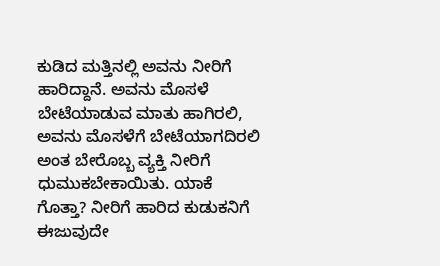ಕುಡಿದ ಮತ್ತಿನಲ್ಲಿ ಅವನು ನೀರಿಗೆ ಹಾರಿದ್ದಾನೆ. ಅವನು ಮೊಸಳೆ ಬೇಟೆಯಾಡುವ ಮಾತು ಹಾಗಿರಲಿ, ಅವನು ಮೊಸಳೆಗೆ ಬೇಟೆಯಾಗದಿರಲಿ ಅಂತ ಬೇರೊಬ್ಬ ವ್ಯಕ್ತಿ ನೀರಿಗೆ ಧುಮುಕಬೇಕಾಯಿತು. ಯಾಕೆ ಗೊತ್ತಾ? ನೀರಿಗೆ ಹಾರಿದ ಕುಡುಕನಿಗೆ ಈಜುವುದೇ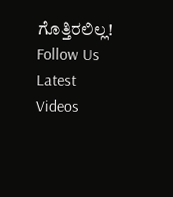ಗೊತ್ತಿರಲಿಲ್ಲ!
Follow Us
Latest Videos